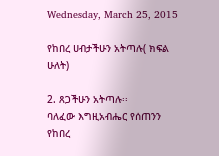Wednesday, March 25, 2015

የከበረ ሀብታችሁን አትጣሉ( ክፍል ሁለት)

2. ጸጋችሁን አትጣሉ፡፡
ባለፈው እግዚአብሔር የሰጠንን የከበረ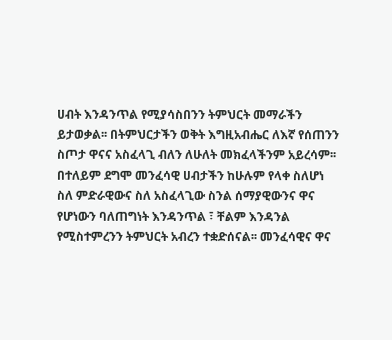ሀብት እንዳንጥል የሚያሳስበንን ትምህርት መማራችን ይታወቃል፡፡ በትምህርታችን ወቅት እግዚአብሔር ለእኛ የሰጠንን ስጦታ ዋናና አስፈላጊ ብለን ለሁለት መክፈላችንም አይረሳም፡፡ በተለይም ደግሞ መንፈሳዊ ሀብታችን ከሁሉም የላቀ ስለሆነ ስለ ምድራዊውና ስለ አስፈላጊው ስንል ሰማያዊውንና ዋና የሆነውን ባለጠግነት እንዳንጥል ፣ ቸልም እንዳንል የሚስተምረንን ትምህርት አብረን ተቋድሰናል፡፡ መንፈሳዊና ዋና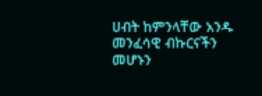ሀብት ከምንላቸው አንዱ መንፈሳዊ ብኩርናችን መሆኑን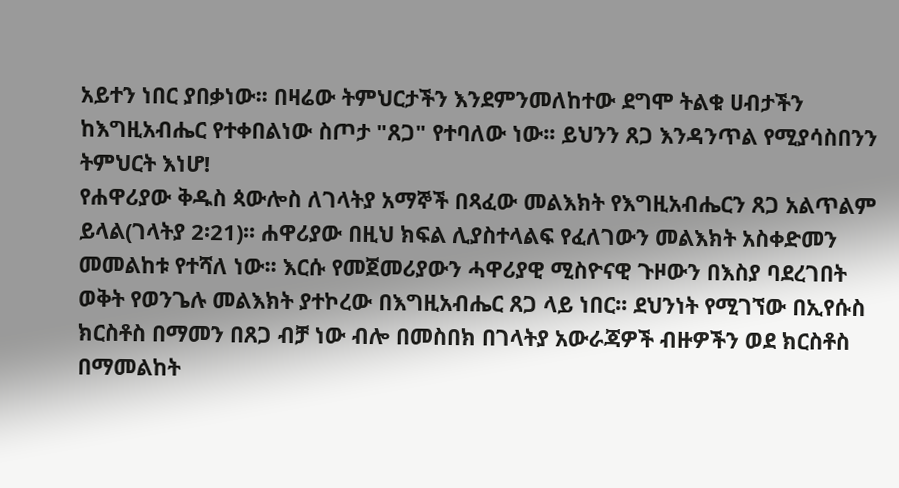አይተን ነበር ያበቃነው፡፡ በዛሬው ትምህርታችን እንደምንመለከተው ደግሞ ትልቁ ሀብታችን ከእግዚአብሔር የተቀበልነው ስጦታ "ጸጋ" የተባለው ነው፡፡ ይህንን ጸጋ እንዳንጥል የሚያሳስበንን ትምህርት እነሆ!
የሐዋሪያው ቅዱስ ጳውሎስ ለገላትያ አማኞች በጻፈው መልእክት የእግዚአብሔርን ጸጋ አልጥልም ይላል(ገላትያ 2፡21)፡፡ ሐዋሪያው በዚህ ክፍል ሊያስተላልፍ የፈለገውን መልእክት አስቀድመን መመልከቱ የተሻለ ነው፡፡ እርሱ የመጀመሪያውን ሓዋሪያዊ ሚስዮናዊ ጉዞውን በእስያ ባደረገበት ወቅት የወንጌሉ መልእክት ያተኮረው በእግዚአብሔር ጸጋ ላይ ነበር፡፡ ደህንነት የሚገኘው በኢየሱስ ክርስቶስ በማመን በጸጋ ብቻ ነው ብሎ በመስበክ በገላትያ አውራጃዎች ብዙዎችን ወደ ክርስቶስ በማመልከት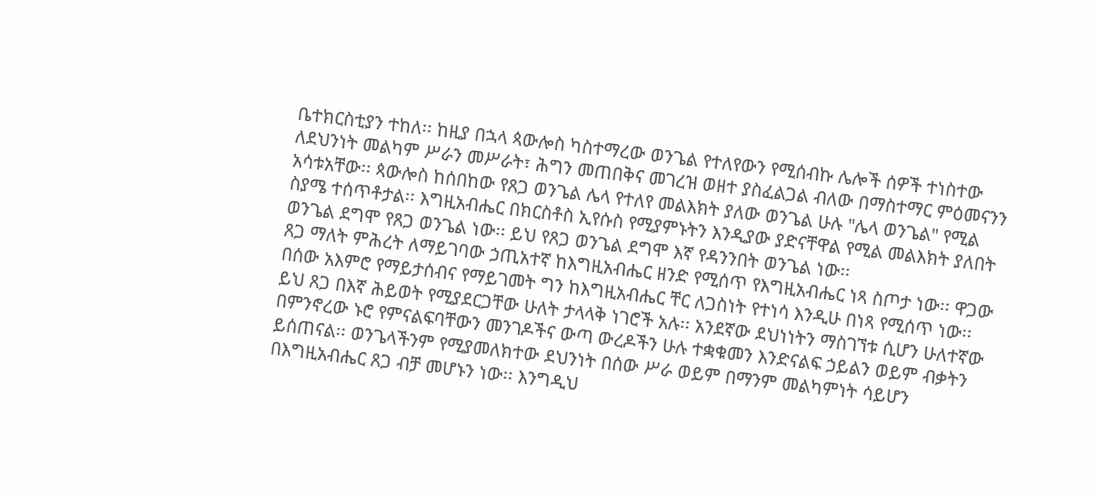ቤተክርስቲያን ተከለ፡፡ ከዚያ በኋላ ጳውሎስ ካስተማረው ወንጌል የተለየውን የሚሰብኩ ሌሎች ሰዎች ተነስተው ለደህንነት መልካም ሥራን መሥራት፣ ሕግን መጠበቅና መገረዝ ወዘተ ያስፈልጋል ብለው በማስተማር ምዕመናንን አሳቱአቸው፡፡ ጳውሎስ ከሰበከው የጸጋ ወንጌል ሌላ የተለየ መልእክት ያለው ወንጌል ሁሉ "ሌላ ወንጌል" የሚል ስያሜ ተሰጥቶታል፡፡ እግዚአብሔር በክርስቶስ ኢየሱስ የሚያምኑትን እንዲያው ያድናቸዋል የሚል መልእክት ያለበት ወንጌል ደግሞ የጸጋ ወንጌል ነው፡፡ ይህ የጸጋ ወንጌል ደግሞ እኛ የዳንንበት ወንጌል ነው፡፡
ጸጋ ማለት ምሕረት ለማይገባው ኃጢአተኛ ከእግዚአብሔር ዘንድ የሚሰጥ የእግዚአብሔር ነጻ ስጦታ ነው፡፡ ዋጋው በሰው አእምሮ የማይታሰብና የማይገመት ግን ከእግዚአብሔር ቸር ለጋስነት የተነሳ እንዲሁ በነጻ የሚሰጥ ነው፡፡ ይህ ጸጋ በእኛ ሕይወት የሚያደርጋቸው ሁለት ታላላቅ ነገሮች አሉ፡፡ አንደኛው ደህነነትን ማስገኘቱ ሲሆን ሁለተኛው በምንኖረው ኑሮ የምናልፍባቸውን መንገዶችና ውጣ ውረዶችን ሁሉ ተቋቁመን እንድናልፍ ኃይልን ወይም ብቃትን ይሰጠናል፡፡ ወንጌላችንም የሚያመለክተው ደህንነት በሰው ሥራ ወይም በማንም መልካምነት ሳይሆን በእግዚአብሔር ጸጋ ብቻ መሆኑን ነው፡፡ እንግዲህ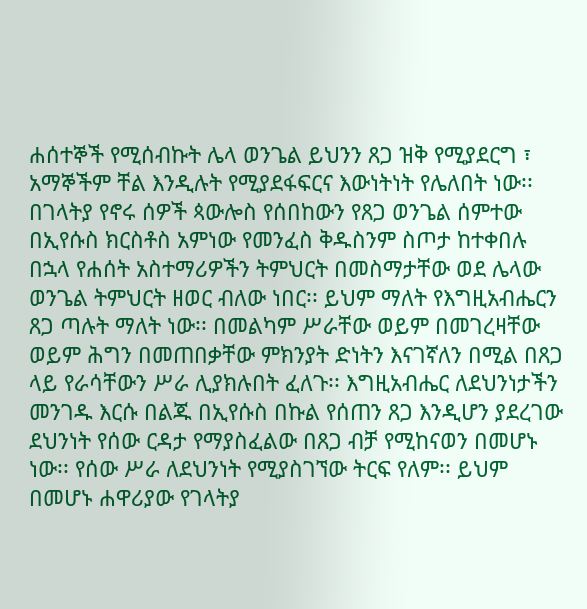ሐሰተኞች የሚሰብኩት ሌላ ወንጌል ይህንን ጸጋ ዝቅ የሚያደርግ ፣ አማኞችም ቸል እንዲሉት የሚያደፋፍርና እውነትነት የሌለበት ነው፡፡
በገላትያ የኖሩ ሰዎች ጳውሎስ የሰበከውን የጸጋ ወንጌል ሰምተው በኢየሱስ ክርስቶስ አምነው የመንፈስ ቅዱስንም ስጦታ ከተቀበሉ በኋላ የሐሰት አስተማሪዎችን ትምህርት በመስማታቸው ወደ ሌላው ወንጌል ትምህርት ዘወር ብለው ነበር፡፡ ይህም ማለት የእግዚአብሔርን ጸጋ ጣሉት ማለት ነው፡፡ በመልካም ሥራቸው ወይም በመገረዛቸው ወይም ሕግን በመጠበቃቸው ምክንያት ድነትን እናገኛለን በሚል በጸጋ ላይ የራሳቸውን ሥራ ሊያክሉበት ፈለጉ፡፡ እግዚአብሔር ለደህንነታችን መንገዱ እርሱ በልጁ በኢየሱስ በኩል የሰጠን ጸጋ እንዲሆን ያደረገው ደህንነት የሰው ርዳታ የማያስፈልው በጸጋ ብቻ የሚከናወን በመሆኑ ነው፡፡ የሰው ሥራ ለደህንነት የሚያስገኘው ትርፍ የለም፡፡ ይህም በመሆኑ ሐዋሪያው የገላትያ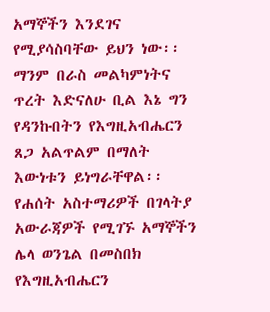አማኞችን እንደገና የሚያሳስባቸው ይህን ነው፡፡ ማንም በራስ መልካምነትና ጥረት እድናለሁ ቢል እኔ ግን የዳንኩበትን የእግዚአብሔርን ጸጋ አልጥልም በማለት እውነቱን ይነግራቸዋል፡፡
የሐሰት አስተማሪዎች በገላትያ አውራጃዎች የሚገኙ አማኞችን ሌላ ወንጌል በመስበክ የእግዚአብሔርን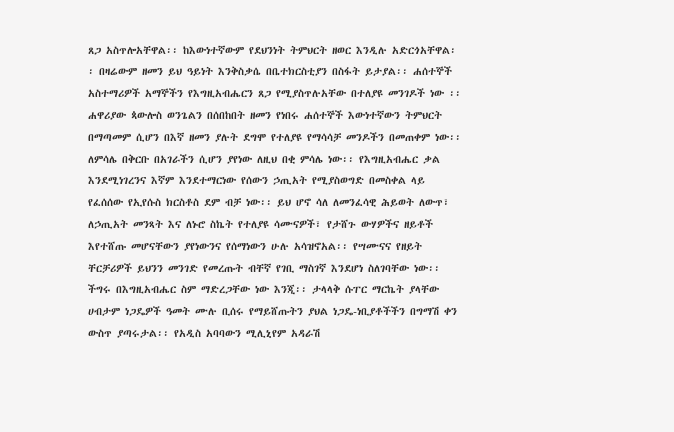ጸጋ አስጥሎአቸዋል፡፡ ከእውነተኛውም የደህንነት ትምህርት ዘወር እንዲሉ አድርጎአቸዋል፡፡ በዛሬውም ዘመን ይህ ዓይነት እንቅስቃሴ በቤተክርስቲያን በስፋት ይታያል፡፡ ሐሰተኞች አስተማሪዎች አማኞችን የእግዚአብሔርን ጸጋ የሚያስጥሉአቸው በተለያዩ መንገዶች ነው ፡፡ ሐዋሪያው ጳውሎስ ወንጌልን በሰበከበት ዘመን የነበሩ ሐሰተኞች እውነተኛውን ትምህርት በማጣመም ሲሆን በእኛ ዘመን ያሉት ደግሞ የተለያዩ የማሳሳቻ መንዶችን በመጠቀም ነው፡፡ ለምሳሌ በቅርቡ በአገራችን ሲሆን ያየነው ለዚህ በቂ ምሳሌ ነው፡፡ የእግዚአብሔር ቃል እንደሚነገረንና እኛም እንደተማርነው የሰውን ኃጢአት የሚያስወግድ በመስቀል ላይ የፈሰሰው የኢየሱስ ክርስቶስ ደም ብቻ ነው፡፡ ይህ ሆኖ ሳለ ለመንፈሳዊ ሕይወት ለውጥ፣ ለኃጢአት መንጻት እና ለኑሮ ስኬት የተለያዩ ሳሙናዎች፣ የታሸጉ ውሃዎችና ዘይቶች እየተሸጡ መሆናቸውን ያየነውንና የሰማነውን ሁሉ አሳዝኖአል፡፡ የሣሙናና የዘይት ቸርቻሪዎች ይህንን መንገድ የመረጡት ብቸኛ የገቢ ማስገኛ እንደሆነ ስለገባቸው ነው፡፡ ችግሩ በእግዚአብሔር ስም ማድረጋቸው ነው እንጂ፡፡ ታላላቅ ሱፐር ማርኬት ያላቸው ሀብታም ነጋዴዎች ዓመት ሙሉ ቢሰሩ የማይሸጡትን ያህል ነጋዴ-ነቢያቶችችን በግማሽ ቀን ውስጥ ያጣሩታል፡፡ የአዲስ አባባውን ሚሊኒየም አዳራሽ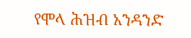የሞላ ሕዝብ አንዳንድ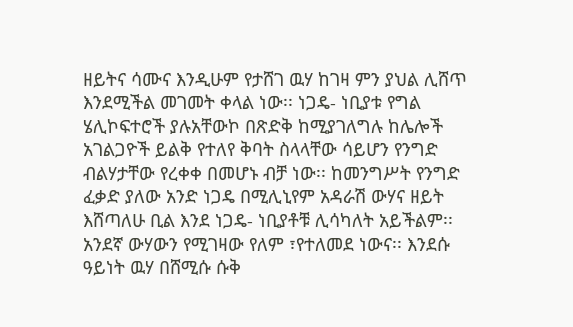ዘይትና ሳሙና እንዲሁም የታሸገ ዉሃ ከገዛ ምን ያህል ሊሸጥ እንደሚችል መገመት ቀላል ነው፡፡ ነጋዴ- ነቢያቱ የግል ሄሊኮፍተሮች ያሉአቸውኮ በጽድቅ ከሚያገለግሉ ከሌሎች አገልጋዮች ይልቅ የተለየ ቅባት ስላላቸው ሳይሆን የንግድ ብልሃታቸው የረቀቀ በመሆኑ ብቻ ነው፡፡ ከመንግሥት የንግድ ፈቃድ ያለው አንድ ነጋዴ በሚሊኒየም አዳራሽ ውሃና ዘይት እሸጣለሁ ቢል እንደ ነጋዴ- ነቢያቶቹ ሊሳካለት አይችልም፡፡ አንደኛ ውሃውን የሚገዛው የለም ፣የተለመደ ነውና፡፡ እንደሱ ዓይነት ዉሃ በሸሚሱ ሱቅ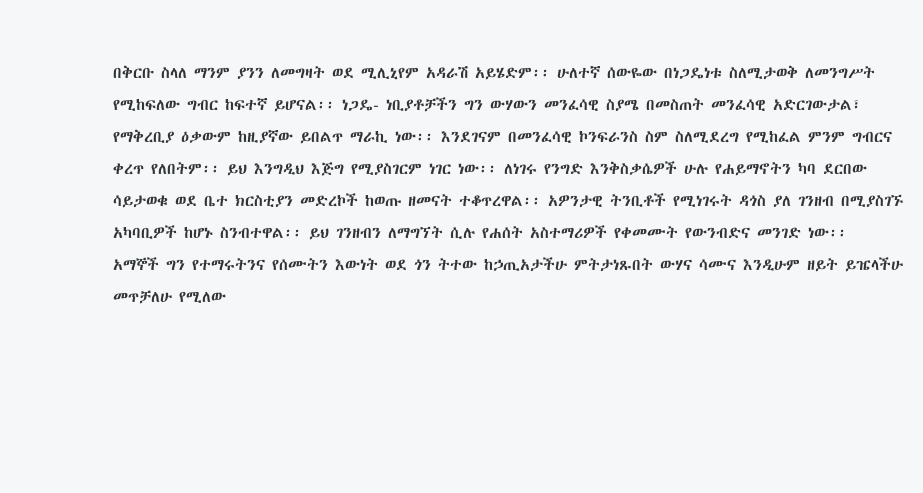በቅርቡ ስላለ ማንም ያንን ለመግዛት ወደ ሚሊኒየም አዳራሽ አይሄድም፡፡ ሁለተኛ ሰውዬው በነጋዴነቱ ስለሚታወቅ ለመንግሥት የሚከፍለው ግብር ከፍተኛ ይሆናል፡፡ ነጋዴ- ነቢያቶቻችን ግን ውሃውን መንፈሳዊ ስያሜ በመስጠት መንፈሳዊ አድርገውታል፣ የማቅረቢያ ዕቃውም ከዚያኛው ይበልጥ ማራኪ ነው፡፡ እንደገናም በመንፈሳዊ ኮንፍራንስ ስም ስለሚደረግ የሚከፈል ምንም ግብርና ቀረጥ የለበትም፡፡ ይህ እንግዲህ እጅግ የሚያስገርም ነገር ነው፡፡ ለነገሩ የንግድ እንቅስቃሴዎች ሁሉ የሐይማኖትን ካባ ደርበው ሳይታወቁ ወደ ቤተ ክርስቲያን መድረኮች ከወጡ ዘመናት ተቆጥረዋል፡፡ አዎንታዊ ትንቢቶች የሚነገሩት ዳጎስ ያለ ገንዘብ በሚያስገኙ አካባቢዎች ከሆኑ ስንብተዋል፡፡ ይህ ገንዘብን ለማግኘት ሲሉ የሐሰት አስተማሪዎች የቀመሙት የውንብድና መንገድ ነው፡፡
አማኞች ግን የተማሩትንና የሰሙትን እውነት ወደ ጎን ትተው ከኃጢአታችሁ ምትታነጹበት ውሃና ሳሙና እንዲሁም ዘይት ይዤላችሁ መጥቻለሁ የሚለው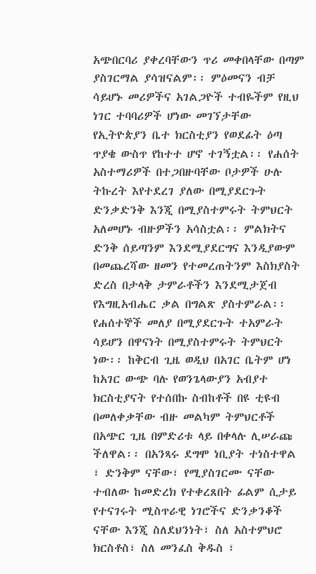አጭበርባሪ ያቀረባቸውን ጥሪ መቀበላቸው በጣም ያስገርማል ያሳዝናልም፡፡ ምዕመናን ብቻ ሳይሆኑ መሪዎችና አገልጋዮች ተብዬችም የዚህ ነገር ተባባሪዎች ሆነው መገኘታቸው የኢትዮጵያን ቤተ ክርስቲያን የወደፊት ዕጣ ጥያቄ ውስጥ የከተተ ሆኖ ተገኝቷል፡፡ የሐሰት አስተማሪዎች በተጋበዙባቸው ቦታዎች ሁሉ ትኩረት እየተደረገ ያለው በሚያደርጉት ድንቃድንቅ እንጂ በሚያስተምሩት ትምህርት አለመሆኑ ብዙዎችን አሳስቷል፡፡ ምልክትና ድንቅ ሰይጣንም እንደሚያደርግና እንዲያውም በመጨረሻው ዘመን የተመረጠትንም እስክያስት ድረስ በታላቅ ታምራቶችን እንደሚታጀብ የእግዚአብሔር ቃል በግልጽ ያስተምራል፡፡ የሐሰተኞች መለያ በሚያደርጉት ተአምራት ሳይሆን በዋናነት በሚያስተምሩት ትምህርት ነው፡፡ ከቅርብ ጊዜ ወዲህ በአገር ቤትም ሆነ ከአገር ውጭ ባሉ የወንጌላውያን አብያተ ክርስቲያናት የተሰበኩ ስብከቶች በዩ ቲዩብ በመለቀቃቸው ብዙ መልካም ትምህርቶች በአጭር ጊዜ በምድሪቱ ላይ በቀላሉ ሊሠራጩ ችለዋል፡፡ በአንጻሩ ደግሞ ነቢያት ተነስተዋል ፣ ድንቅም ናቸው፣ የሚያስገርሙ ናቸው ተብለው ከመድረክ የተቀረጸበት ፊልም ሲታይ የተናገሩት ሚስጥራዊ ነገሮችና ድንቃንቆች ናቸው እንጂ ስለደህንነት፣ ስለ አስተምህሮ ክርስቶስ፣ ስለ መንፈስ ቅዱስ ፣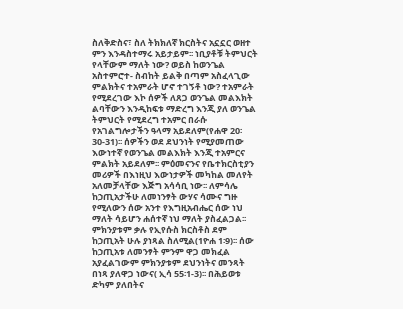ስለቅድስና፣ ስለ ትክክለኛ ክርስትና አኗኗር ወዘተ ምን እንዳስተማሩ አይታይም፡፡ ነቢያቶቹ ትምህርት የላቸውም ማለት ነው? ወይስ ከወንጌል አስተምሮተ- ስብከት ይልቅ በጣም አስፈላጊው ምልክትና ተአምራት ሆኖ ተገኝቶ ነው? ተአምራት የሚደረገው እኮ ሰዎች ለጸጋ ወንጌል መልእክት ልባቸውን እንዲከፍቱ ማድረግ እንጂ ያለ ወንጌል ትምህርት የሚደረግ ተአምር በራሱ የአገልግሎታችን ዓላማ አይደለም(የሐዋ 20፡30-31)፡፡ ሰዎችን ወደ ደህንነት የሚያመጠው እውነተኛ የወንጌል መልእክት እንጂ ተአምርና ምልክት አይደለም፡፡ ምዕመናንና የቤተክርስቲያን መሪዎች በእነዚህ እውነታዎች መካከል መለየት አለመቻላቸው እጅግ አሳሳቢ ነው፡፡ ለምሳሌ ከኃጢአታችሁ ለመነንፃት ውሃና ሳሙና ግዙ የሚለውን ሰው አንተ የእግዚአብሔር ሰው ነህ ማለት ሳይሆን ሐሰተኛ ነህ ማለት ያስፈልጋል፡፡ ምክንያቱም ቃሉ የኢየሱስ ክርስቶስ ደም ከኃጢአት ሁሉ ያነጻል ስለሚል(1ዮሐ 1፡9)፡፡ ሰው ከኃጢአቱ ለመንፃት ምንም ዋጋ መክፈል አያፈልገውም ምክንያቱም ደህንነትና መንጻት በነጻ ያለዋጋ ነውና( ኢሳ 55፡1-3)፡፡ በሕይወቱ ድካም ያለበትና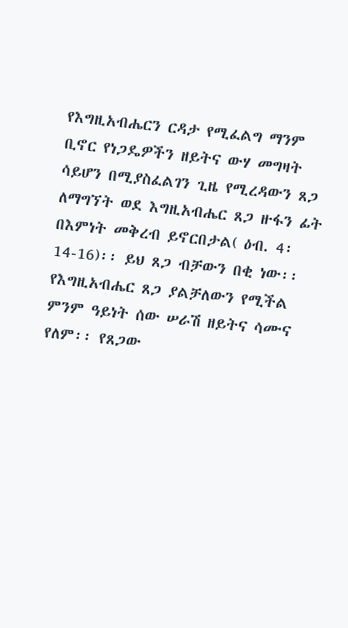የእግዚአብሔርን ርዳታ የሚፈልግ ማንም ቢኖር የነጋዴዎችን ዘይትና ውሃ መግዛት ሳይሆን በሚያስፈልገን ጊዜ የሚረዳውን ጸጋ ለማግኘት ወደ እግዚአብሔር ጸጋ ዙፋን ፊት በእምነት መቅረብ ይኖርበታል( ዕብ. 4፡14-16)፡፡ ይህ ጸጋ ብቻውን በቂ ነው፡፡ የእግዚአብሔር ጸጋ ያልቻለውን የሚችል ምንም ዓይነት ሰው ሠራሽ ዘይትና ሳሙና የለም፡፡ የጸጋው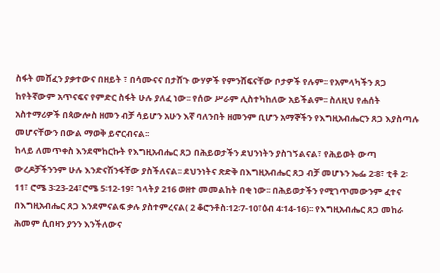ስፋት መሸፈን ያቃተውና በዘይት ፣ በሳሙናና በታሸጉ ውሃዎች የምንሸፍናቸው ቦታዎች የሉም፡፡ የአምላካችን ጸጋ ከየትኛውም አጥናፍና የምድር ስፋት ሁሉ ያለፈ ነው፡፡ የሰው ሥራም ሊስተካከለው አይችልም፡፡ ስለዚህ የሐሰት አስተማሪዎች በጳውሎስ ዘመን ብቻ ሳይሆን አሁን እኛ ባለንበት ዘመንም ቢሆን አማኞችን የእግዚአብሔርን ጸጋ እያስጣሉ መሆናቸውን በውል ማወቅ ይኖርብናል፡፡
ከላይ ለመጥቀስ እንደሞከርኩት የእግዚአብሔር ጸጋ በሕይወታችን ደህንነትን ያስገኝልናል፣ የሕይወት ውጣ ውረዶቻችንንም ሁሉ እንድናሽንፋቸው ያስችለናል፡፡ ደህንነትና ጽድቅ በእግዚአብሔር ጸጋ ብቻ መሆኑን ኤፌ 2፡8፣ ቲቶ 2፡11፣ ሮሜ 3፡23-24፣ሮሜ 5፡12-19፣ ገላትያ 216 ወዘተ መመልከት በቂ ነው፡፡ በሕይወታችን የሚገጥመውንም ፈተና በእግዚአብሔር ጸጋ እንደምናልፍ ቃሉ ያስተምረናል( 2 ቆሮንቶስ፡12፡7-10፣ዕብ 4፡14-16)፡፡ የእግዚአብሔር ጸጋ መከራ ሕመም ሲበዛን ያንን እንችለውና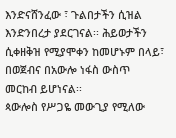እንድናሸንፈው ፣ ጉልበታችን ሲዝል እንድንበረታ ያደርገናል፡፡ ሕይወታችን ሲቀዘቅዝ የሚያሞቀን ከመሆኑም በላይ፣ በወጀብና በአውሎ ነፋስ ውስጥ መርከብ ይሆነናል፡፡
ጳውሎስ የሥጋዬ መውጊያ የሚለው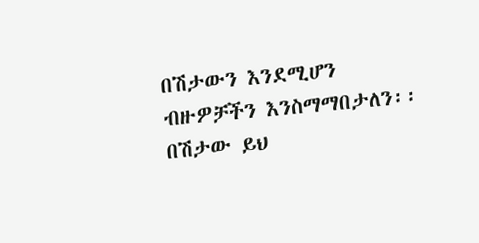በሽታውን እንደሚሆን ብዙዎቻችን እንስማማበታለን፡፡ በሽታው ይህ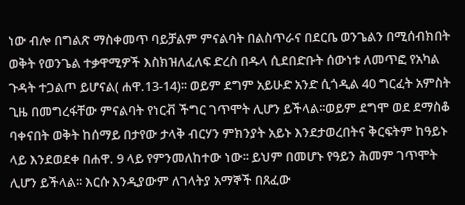ነው ብሎ በግልጽ ማስቀመጥ ባይቻልም ምናልባት በልስጥራና በደርቤ ወንጌልን በሚሰብክበት ወቅት የወንጌል ተቃዋሚዎች እስክዝለፈለፍ ድረስ በዱላ ሲደበድቡት ሰውነቱ ለመጥፎ የአካል ጉዳት ተጋልጦ ይሆናል( ሐዋ.13-14)፡፡ ወይም ደግም አይሁድ አንድ ሲጎዲል 40 ግርፈት አምስት ጊዜ በመግረፋቸው ምናልባት የነርቭ ችግር ገጥሞት ሊሆን ይችላል፡፡ወይም ደግሞ ወደ ደማስቆ ባቀናበት ወቅት ከሰማይ በታየው ታላቅ ብርሃን ምክንያት አይኑ እንደታወረበትና ቅርፍትም ከዓይኑ ላይ እንደወደቀ በሐዋ. 9 ላይ የምንመለከተው ነው፡፡ ይህም በመሆኑ የዓይን ሕመም ገጥሞት ሊሆን ይችላል፡፡ እርሱ እንዲያውም ለገላትያ አማኞች በጸፈው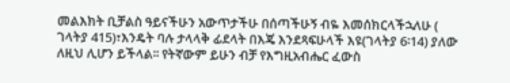መልእክት ቢቻልስ ዓይናችሁን አውጥታችሁ በሰጣችሁኝ ብዬ እመሰክርላችኋለሁ ( ገላትያ 415)፣እንዴት ባሉ ታላላቅ ፊደላት በእጄ እንደጻፍሁላች እዩ(ገላትያ 6፡14) ያለው ለዚህ ሊሆን ይችላል፡፡ የትኛውም ይሁን ብቻ የእግዚአብሔር ፈውስ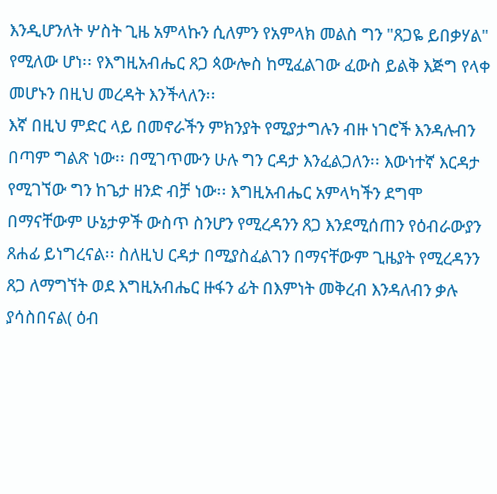እንዲሆንለት ሦስት ጊዜ አምላኩን ሲለምን የአምላክ መልስ ግን "ጸጋዬ ይበቃሃል" የሚለው ሆነ፡፡ የእግዚአብሔር ጸጋ ጳውሎስ ከሚፈልገው ፈውስ ይልቅ እጅግ የላቀ መሆኑን በዚህ መረዳት እንችላለን፡፡
እኛ በዚህ ምድር ላይ በመኖራችን ምክንያት የሚያታግሉን ብዙ ነገሮች እንዳሉብን በጣም ግልጽ ነው፡፡ በሚገጥሙን ሁሉ ግን ርዳታ እንፈልጋለን፡፡ እውነተኛ እርዳታ የሚገኘው ግን ከጌታ ዘንድ ብቻ ነው፡፡ እግዚአብሔር አምላካችን ደግሞ በማናቸውም ሁኔታዎች ውስጥ ስንሆን የሚረዳንን ጸጋ እንደሚሰጠን የዕብራውያን ጸሐፊ ይነግረናል፡፡ ስለዚህ ርዳታ በሚያስፈልገን በማናቸውም ጊዜያት የሚረዳንን ጸጋ ለማግኘት ወደ እግዚአብሔር ዙፋን ፊት በእምነት መቅረብ እንዳለብን ቃሉ ያሳስበናል( ዕብ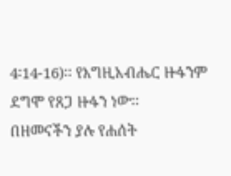4፡14-16)፡፡ የእግዚአብሔር ዙፋንም ደግሞ የጸጋ ዙፋን ነው፡፡
በዘመናችን ያሉ የሐሰት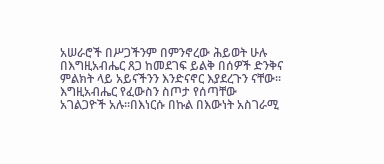አሠራሮች በሥጋችንም በምንኖረው ሕይወት ሁሉ በእግዚአብሔር ጸጋ ከመደገፍ ይልቅ በሰዎች ድንቅና ምልክት ላይ አይናችንን እንድናኖር እያደረጉን ናቸው፡፡ እግዚአብሔር የፈውስን ስጦታ የሰጣቸው አገልጋዮች አሉ፡፡በእነርሱ በኩል በእውነት አስገራሚ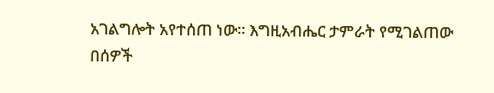አገልግሎት አየተሰጠ ነው፡፡ እግዚአብሔር ታምራት የሚገልጠው በሰዎች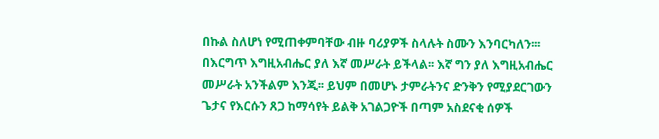በኩል ስለሆነ የሚጠቀምባቸው ብዙ ባሪያዎች ስላሉት ስሙን እንባርካለን፡፡፡ በእርግጥ እግዚአብሔር ያለ እኛ መሥራት ይችላል፡፡ እኛ ግን ያለ እግዚአብሔር መሥራት አንችልም እንጂ፡፡ ይህም በመሆኑ ታምራትንና ድንቅን የሚያደርገውን ጌታና የእርሱን ጸጋ ከማሳየት ይልቅ አገልጋዮች በጣም አስደናቂ ሰዎች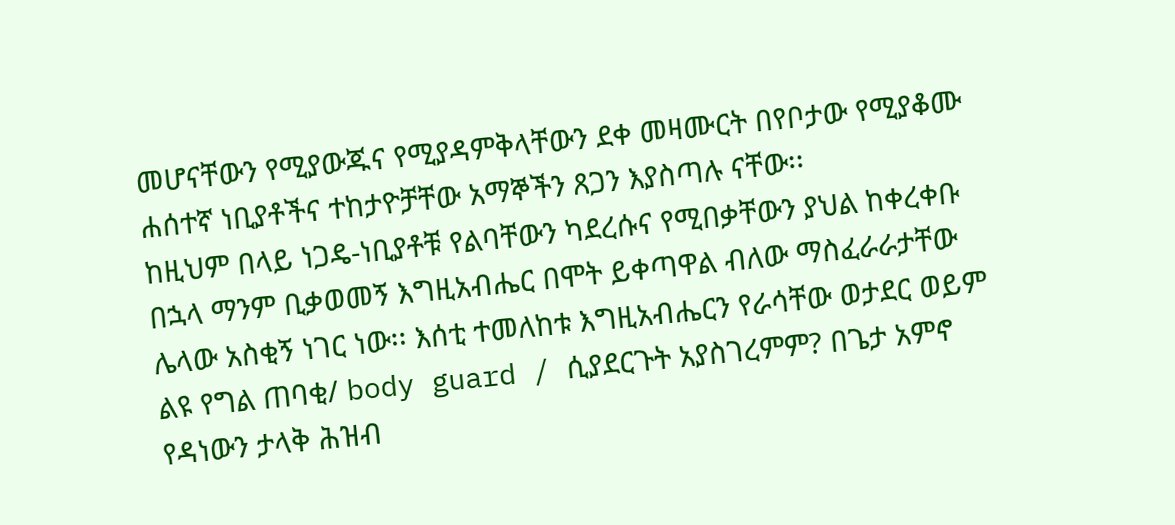መሆናቸውን የሚያውጁና የሚያዳምቅላቸውን ደቀ መዛሙርት በየቦታው የሚያቆሙ ሐሰተኛ ነቢያቶችና ተከታዮቻቸው አማኞችን ጸጋን እያስጣሉ ናቸው፡፡
ከዚህም በላይ ነጋዴ-ነቢያቶቹ የልባቸውን ካደረሱና የሚበቃቸውን ያህል ከቀረቀቡ በኋላ ማንም ቢቃወመኝ እግዚአብሔር በሞት ይቀጣዋል ብለው ማስፈራራታቸው ሌላው አስቂኝ ነገር ነው፡፡ እሰቲ ተመለከቱ እግዚአብሔርን የራሳቸው ወታደር ወይም ልዩ የግል ጠባቂ/ body guard / ሲያደርጉት አያስገረምም? በጌታ አምኖ የዳነውን ታላቅ ሕዝብ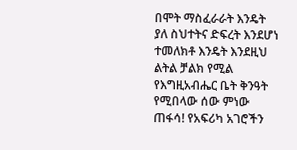በሞት ማስፈራራት እንዴት ያለ ስህተትና ድፍረት እንደሆነ ተመለክቶ እንዴት እንደዚህ ልትል ቻልክ የሚል የእግዚአብሔር ቤት ቅንዓት የሚበላው ሰው ምነው ጠፋሳ! የአፍሪካ አገሮችን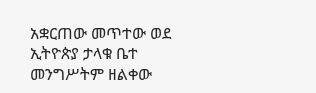አቋርጠው መጥተው ወደ ኢትዮጵያ ታላቁ ቤተ መንግሥትም ዘልቀው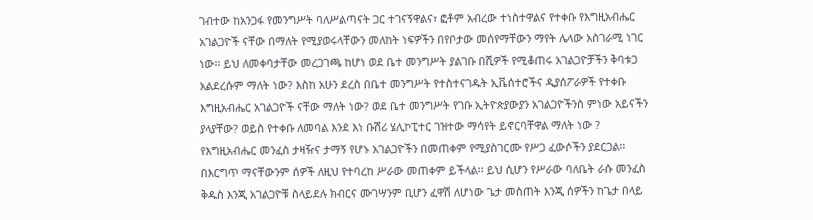ገብተው ከአንጋፋ የመንግሥት ባለሥልጣናት ጋር ተገናኝዋልና፣ ፎቶም አብረው ተነስተዋልና የተቀቡ የእግዚአብሔር አገልጋዮች ናቸው በማለት የሚያወሩላቸውን መለከት ነፍዎችን በየቦታው መሰየማቸውን ማየት ሌላው አስገራሚ ነገር ነው፡፡ ይህ ለመቀባታቸው መረጋገጫ ከሆነ ወደ ቤተ መንግሥት ያልገቡ በሺዎች የሚቆጠሩ አገልጋዮቻችን ቅባቱጋ አልደረሱም ማለት ነው? እስከ አሁን ደረስ በቤተ መንግሥት የተስተናገዱት ኢቬሰተሮችና ዲያሰፖራዎች የተቀቡ እግዚአብሔር አገልጋዮች ናቸው ማለት ነው? ወደ ቤተ መንግሥት የገቡ ኢትዮጵያውያን አገልጋዮችንስ ምነው አይናችን ያላያቸው? ወይስ የተቀቡ ለመባል እንደ እነ ቡሽሪ ሄሊኮፒተር ገዝተው ማሳየት ይኖርባቸዋል ማለት ነው ?
የእግዚአብሔር መንፈስ ታዛዥና ታማኝ የሆኑ አገልጋዮችን በመጠቀም የሚያስገርሙ የሥጋ ፈውሶችን ያደርጋል፡፡ በእርግጥ ማናቸውንም ሰዎች ለዚህ የተባረከ ሥራው መጠቀም ይችላል፡፡ ይህ ሲሆን የሥራው ባለቤት ራሱ መንፈስ ቅዱስ እንጂ አገልጋዮቹ ስላይደሉ ክብርና ሙገሣንም ቢሆን ፈዋሽ ለሆነው ጌታ መስጠት እንጂ ሰዎችን ከጌታ በላይ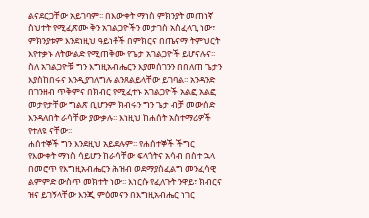ልናደርጋቸው አይገባም፡፡ በእውቀት ማነስ ምክንያት መጠነኛ ስህተት የሚፈጽሙ ቅን አገልጋዮችን መታገስ አስፈላጊ ነው፣ ምክንያቱም እንደነዚህ ዓይነቶች በምክርና በጤናማ ትምህርት እየተቃኑ ለትውልድ የሚጠቅሙ የጌታ አገልጋዮች ይሆናሉና፡፡ ስለ አገልጋዮቹ ግን እግዚአብሔርን እያመሰገንን በበለጠ ጌታን እያስከበሩና እንዲያገለግሉ ልንጸልይላቸው ይገባል፡፡ አንዳንድ በገንዘብ ጥቅምና በክብር የሚፈተኑ አገልጋዮች አልፎ አልፎ መታየታቸው ግልጽ ቢሆንም ክብሩን ግን ጌታ ብቻ መውሰድ እንዳለበት ራሳቸው ያውቃሉ፡፡ እነዚህ ከሐሰት አስተማሪዎች የተለዩ ናቸው፡፡
ሐሰተኞች ግን እንደዚህ አይደሉም፡፡ የሐሰተኞች ችግር የእውቀት ማነስ ሳይሆን ከራሳቸው ፍላጎትና አሳብ በስተ ኋላ በመሮጥ የእግዚአብሔርን ሕዝብ ወደማያስፈልግ መንፈሳዊ ልምምድ ውስጥ መክተት ነው፡፡ እነርሱ የፈለጉት ንዋይ፣ ክብርና ዝና ይገኝላቸው እንጂ ምዕመናን በእግዚአብሔር ነገር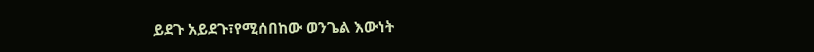ይደጉ አይደጉ፣የሚሰበከው ወንጌል እውነት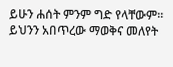ይሁን ሐሰት ምንም ግድ የላቸውም፡፡ ይህንን አበጥረው ማወቅና መለየት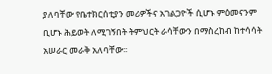ያለባቸው የቤተክርሰቲያን መሪዎችና አገልጋዮች ሲሆኑ ምዕመናንም ቢሆኑ ሕይወት ለሚገኝበት ትምህርት ራሳቸውን በማስረከብ ከተሳሳት አሠራር መራቅ አለባቸው፡፡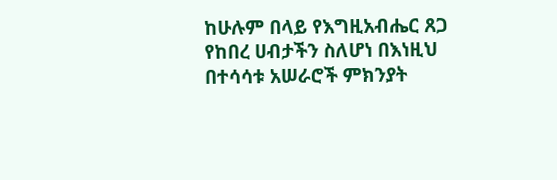ከሁሉም በላይ የእግዚአብሔር ጸጋ የከበረ ሀብታችን ስለሆነ በእነዚህ በተሳሳቱ አሠራሮች ምክንያት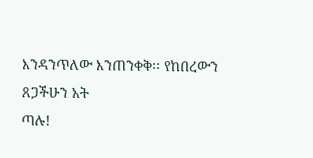እንዳንጥለው እንጠንቀቅ፡፡ የከበረውን ጸጋችሁን አት
ጣሉ!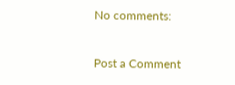No comments:

Post a Comment